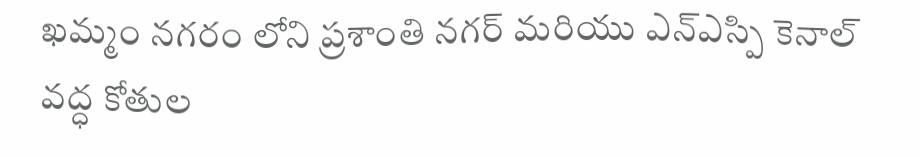ఖమ్మం నగరం లోని ప్రశాంతి నగర్ మరియు ఎన్ఎస్పి కెనాల్ వద్ధ కోతుల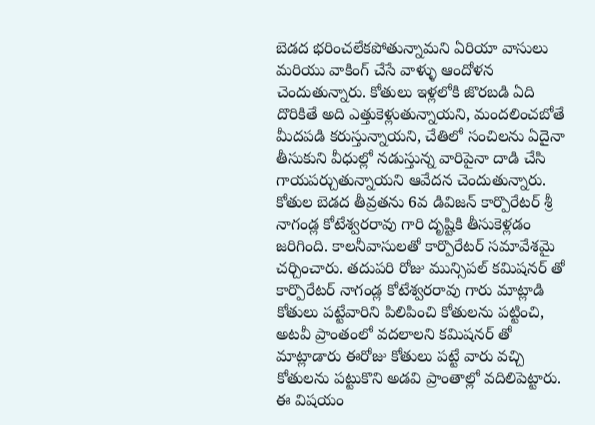బెడద భరించలేకపోతున్నామని ఏరియా వాసులు మరియు వాకింగ్ చేసే వాళ్ళు ఆందోళన చెందుతున్నారు. కోతులు ఇళ్లలోకి జొరబడి ఏది దొరికితే అది ఎత్తుకెళ్లుతున్నాయని, మందలించబోతే మీదపడి కరుస్తున్నాయని, చేతిలో సంచిలను ఏదైనా తీసుకుని వీధుల్లో నడుస్తున్న వారిపైనా దాడి చేసి గాయపర్చుతున్నాయని ఆవేదన చెందుతున్నారు. కోతుల బెడద తీవ్రతను 6వ డివిజన్ కార్పొరేటర్ శ్రీ నాగండ్ల కోటేశ్వరరావు గారి దృష్టికి తీసుకెళ్లడం జరిగింది. కాలనీవాసులతో కార్పొరేటర్ సమావేశమై చర్చించారు. తదుపరి రోజు మున్సిపల్ కమిషనర్ తో కార్పొరేటర్ నాగండ్ల కోటేశ్వరరావు గారు మాట్లాడి కోతులు పట్టేవారిని పిలిపించి కోతులను పట్టించి, అటవీ ప్రాంతంలో వదలాలని కమిషనర్ తో మాట్లాడారు ఈరోజు కోతులు పట్టే వారు వచ్చి కోతులను పట్టుకొని అడవి ప్రాంతాల్లో వదిలిపెట్టారు. ఈ విషయం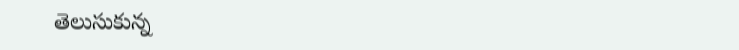తెలుసుకున్న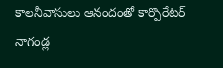కాలనీవాసులు ఆనందంతో కార్పొరేటర్ నాగండ్ల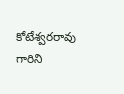కోటేశ్వరరావు గారిని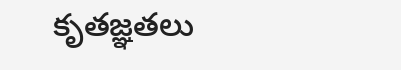కృతజ్ఞతలు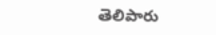తెలిపారు